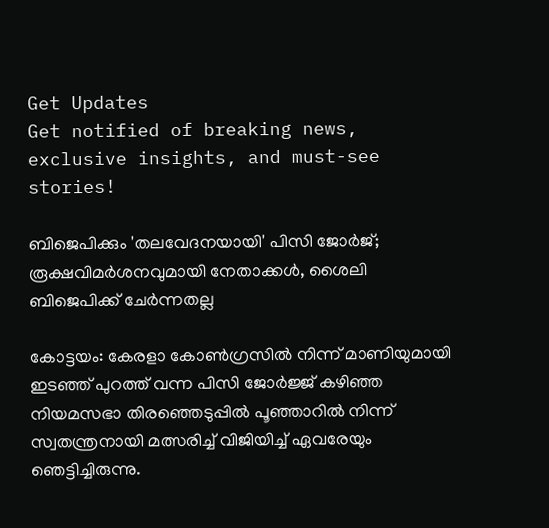Get Updates
Get notified of breaking news, exclusive insights, and must-see stories!

ബിജെപിക്കും 'തലവേദനയായി' പിസി ജോര്‍ജ്; രൂക്ഷവിമര്‍ശനവുമായി നേതാക്കള്‍, ശൈലി ബിജെപിക്ക് ചേര്‍ന്നതല്ല

കോട്ടയം: കേരളാ കോണ്‍ഗ്രസില്‍ നിന്ന് മാണിയുമായി ഇടഞ്ഞ് പുറത്ത് വന്ന പിസി ജോര്‍ജ്ജ് കഴിഞ്ഞ നിയമസഭാ തിരഞ്ഞെടുപ്പില്‍ പൂഞ്ഞാറില്‍ നിന്ന് സ്വതന്ത്രനായി മത്സരിച്ച് വിജിയിച്ച് ഏവരേയും ഞെട്ടിച്ചിരുന്നു.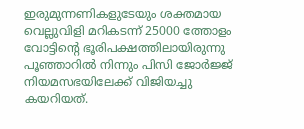ഇരുമുന്നണികളുടേയും ശക്തമായ വെല്ലുവിളി മറികടന്ന് 25000 ത്തോളം വോട്ടിന്‍റെ ഭൂരിപക്ഷത്തിലായിരുന്നു പൂഞ്ഞാറില്‍ നിന്നും പിസി ജോര്‍ജ്ജ് നിയമസഭയിലേക്ക് വിജിയച്ചു കയറിയത്.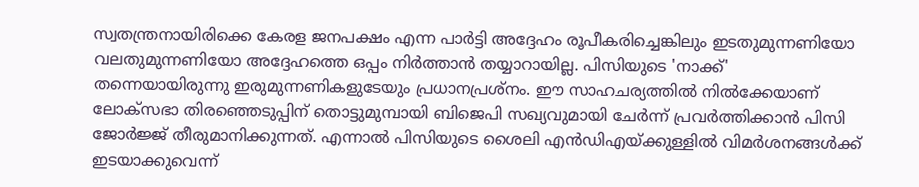സ്വതന്ത്രനായിരിക്കെ കേരള ജനപക്ഷം എന്ന പാര്‍ട്ടി അദ്ദേഹം രൂപീകരിച്ചെങ്കിലും ഇടതുമുന്നണിയോ വലതുമുന്നണിയോ അദ്ദേഹത്തെ ഒപ്പം നിര്‍ത്താന്‍ തയ്യാറായില്ല. പിസിയുടെ 'നാക്ക്' തന്നെയായിരുന്നു ഇരുമുന്നണികളുടേയും പ്രധാനപ്രശ്നം. ഈ സാഹചര്യത്തില്‍ നില്‍ക്കേയാണ് ലോക്സഭാ തിരഞ്ഞെടുപ്പിന് തൊട്ടുമുമ്പായി ബിജെപി സഖ്യവുമായി ചേര്‍ന്ന് പ്രവര്‍ത്തിക്കാന്‍ പിസി ജോര്‍ജ്ജ് തീരുമാനിക്കുന്നത്. എന്നാല്‍ പിസിയുടെ ശൈലി എന്‍ഡിഎയ്ക്കുള്ളില്‍ വിമര്‍ശനങ്ങള്‍ക്ക് ഇടയാക്കുവെന്ന്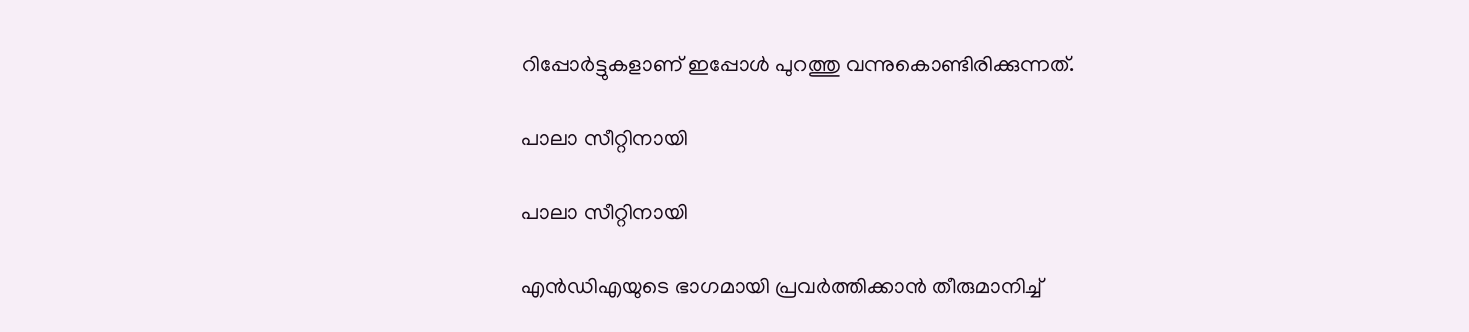റിപ്പോര്‍ട്ടുകളാണ് ഇപ്പോള്‍ പുറത്തു വന്നുകൊണ്ടിരിക്കുന്നത്.

പാലാ സീറ്റിനായി

പാലാ സീറ്റിനായി

എന്‍ഡിഎയുടെ ഭാഗമായി പ്രവര്‍ത്തിക്കാന്‍ തീരുമാനിച്ച്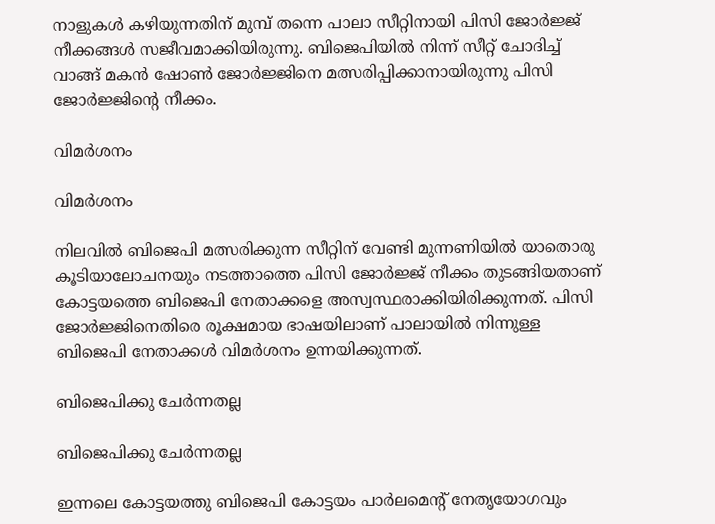നാളുകള്‍ കഴിയുന്നതിന് മുമ്പ് തന്നെ പാലാ സീറ്റിനായി പിസി ജോര്‍ജ്ജ് നീക്കങ്ങള്‍ സജീവമാക്കിയിരുന്നു. ബിജെപിയില്‍ നിന്ന് സീറ്റ് ചോദിച്ച് വാങ്ങ് മകന്‍ ഷോണ്‍ ജോര്‍ജ്ജിനെ മത്സരിപ്പിക്കാനായിരുന്നു പിസി ജോര്‍ജ്ജിന്‍റെ നീക്കം.

വിമര്‍ശനം

വിമര്‍ശനം

നിലവില്‍ ബിജെപി മത്സരിക്കുന്ന സീറ്റിന് വേണ്ടി മുന്നണിയില്‍ യാതൊരു കൂടിയാലോചനയും നടത്താത്തെ പിസി ജോര്‍ജ്ജ് നീക്കം തുടങ്ങിയതാണ് കോട്ടയത്തെ ബിജെപി നേതാക്കളെ അസ്വസ്ഥരാക്കിയിരിക്കുന്നത്. പിസി ജോര്‍ജ്ജിനെതിരെ രൂക്ഷമായ ഭാഷയിലാണ് പാലായില്‍ നിന്നുള്ള ബിജെപി നേതാക്കള്‍ വിമര്‍ശനം ഉന്നയിക്കുന്നത്.

ബിജെപിക്കു ചേര്‍ന്നതല്ല

ബിജെപിക്കു ചേര്‍ന്നതല്ല

ഇന്നലെ കോട്ടയത്തു ബിജെപി കോട്ടയം പാര്‍ലമെന്‍റ് നേതൃയോഗവും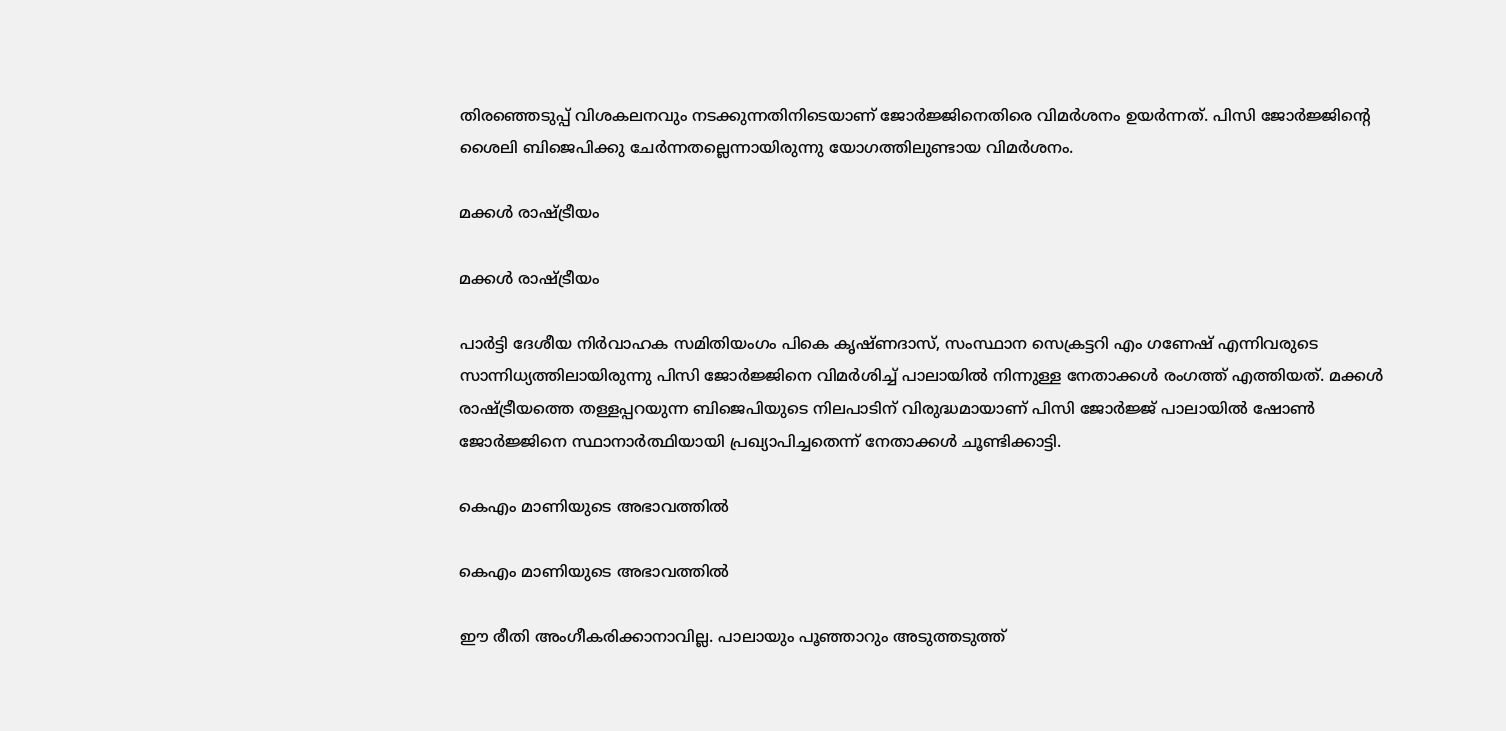തിരഞ്ഞെടുപ്പ് വിശകലനവും നടക്കുന്നതിനിടെയാണ് ജോര്‍ജ്ജിനെതിരെ വിമര്‍ശനം ഉയര്‍ന്നത്. പിസി ജോര്‍ജ്ജിന്‍റെ ശൈലി ബിജെപിക്കു ചേര്‍ന്നതല്ലെന്നായിരുന്നു യോഗത്തിലുണ്ടായ വിമര്‍ശനം.

മക്കള്‍ രാഷ്ട്രീയം

മക്കള്‍ രാഷ്ട്രീയം

പാര്‍ട്ടി ദേശീയ നിര്‍വാഹക സമിതിയംഗം പികെ കൃഷ്ണദാസ്, സംസ്ഥാന സെക്രട്ടറി എം ഗണേഷ് എന്നിവരുടെ സാന്നിധ്യത്തിലായിരുന്നു പിസി ജോര്‍ജ്ജിന‍െ വിമര്‍ശിച്ച് പാലായില്‍ നിന്നുള്ള നേതാക്കള്‍ രംഗത്ത് എത്തിയത്. മക്കള്‍ രാഷ്ട്രീയത്തെ തള്ളപ്പറയുന്ന ബിജെപിയുടെ നിലപാടിന് വിരുദ്ധമായാണ് പിസി ജോര്‍ജ്ജ് പാലായില്‍ ഷോണ്‍ ജോര്‍ജ്ജിനെ സ്ഥാനാര്‍ത്ഥിയായി പ്രഖ്യാപിച്ചതെന്ന് നേതാക്കള്‍ ചൂണ്ടിക്കാട്ടി.

കെഎം മാണിയുടെ അഭാവത്തില്‍

കെഎം മാണിയുടെ അഭാവത്തില്‍

ഈ രീതി അംഗീകരിക്കാനാവില്ല. പാലായും പൂഞ്ഞാറും അടുത്തടുത്ത്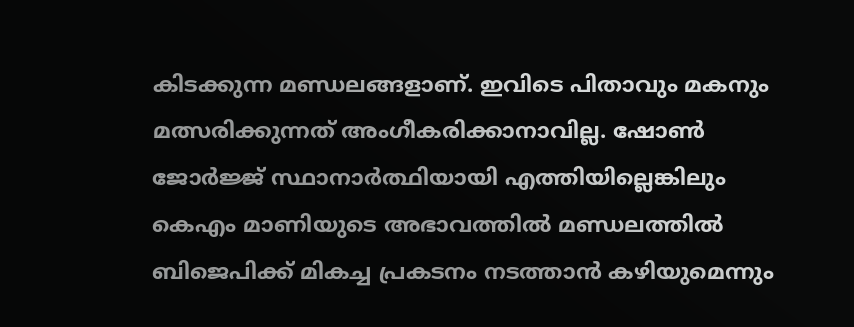കിടക്കുന്ന മണ്ഡലങ്ങളാണ്. ഇവിടെ പിതാവും മകനും മത്സരിക്കുന്നത് അംഗീകരിക്കാനാവില്ല. ഷോണ്‍ ജോര്‍ജ്ജ് സ്ഥാനാര്‍ത്ഥിയായി എത്തിയില്ലെങ്കിലും കെഎം മാണിയുടെ അഭാവത്തില്‍ മണ്ഡലത്തില്‍ ബിജെപിക്ക് മികച്ച പ്രകടനം നടത്താന്‍ കഴിയുമെന്നും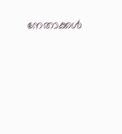നേതാക്കള്‍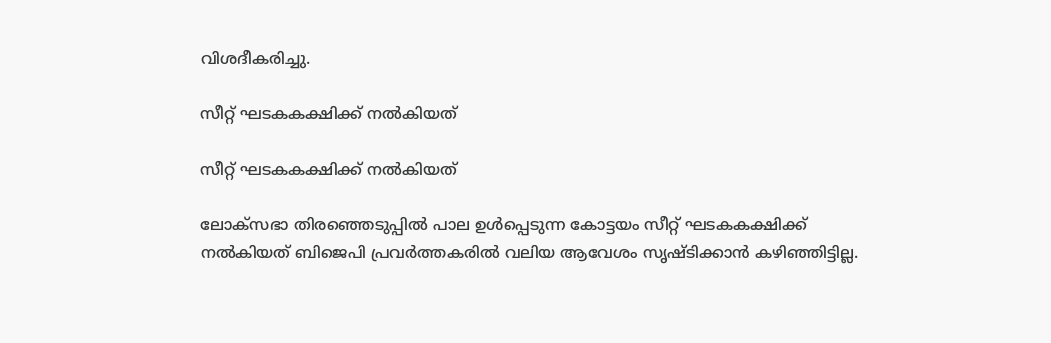വിശദീകരിച്ചു.

സീറ്റ് ഘടകകക്ഷിക്ക് നല്‍കിയത്

സീറ്റ് ഘടകകക്ഷിക്ക് നല്‍കിയത്

ലോക്സഭാ തിരഞ്ഞെടുപ്പില്‍ പാല ഉള്‍പ്പെടുന്ന കോട്ടയം സീറ്റ് ഘടകകക്ഷിക്ക് നല്‍കിയത് ബിജെപി പ്രവര്‍ത്തകരില്‍ വലിയ ആവേശം സൃഷ്ടിക്കാന്‍ കഴിഞ്ഞിട്ടില്ല.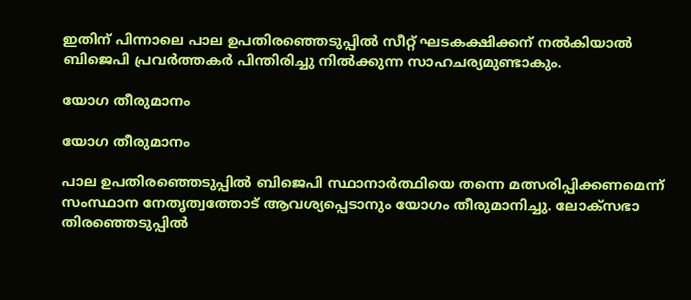ഇതിന് പിന്നാലെ പാല ഉപതിരഞ്ഞെടുപ്പില്‍ സീറ്റ് ഘടകക്ഷിക്കന് നല്‍കിയാല്‍ ബിജെപി പ്രവര്‍ത്തകര്‍ പിന്തിരിച്ചു നില്‍ക്കുന്ന സാഹചര്യമുണ്ടാകും.

യോഗ തീരുമാനം

യോഗ തീരുമാനം

പാല ഉപതിരഞ്ഞെടുപ്പില്‍ ബിജെപി സ്ഥാനാര്‍ത്ഥിയെ തന്നെ മത്സരിപ്പിക്കണമെന്ന് സംസ്ഥാന നേതൃത്വത്തോട് ആവശ്യപ്പെടാനും യോഗം തീരുമാനിച്ചു. ലോക്സഭാ തിരഞ്ഞെടുപ്പില്‍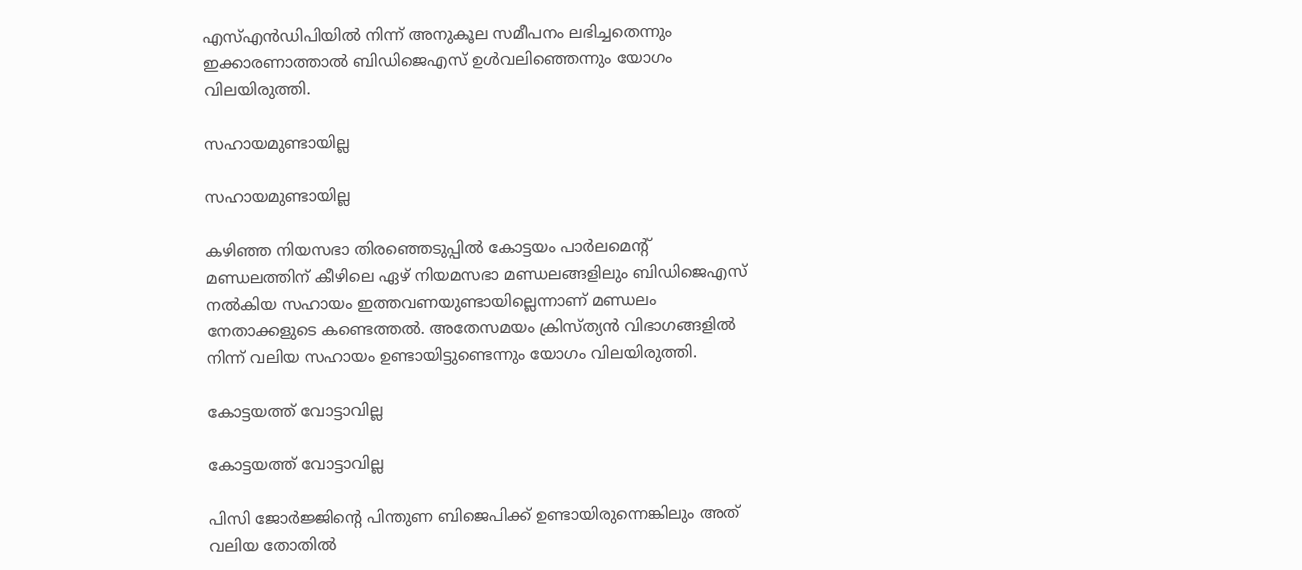എസ്എന്‍ഡിപിയില്‍ നിന്ന് അനുകൂല സമീപനം ലഭിച്ചതെന്നും ഇക്കാരണാത്താല്‍ ബിഡിജെഎസ് ഉള്‍വലിഞ്ഞെന്നും യോഗം വിലയിരുത്തി.

സഹായമുണ്ടായില്ല

സഹായമുണ്ടായില്ല

കഴിഞ്ഞ നിയസഭാ തിരഞ്ഞെടുപ്പില്‍ കോട്ടയം പാര്‍ലമെന്‍റ് മണ്ഡലത്തിന് കീഴിലെ ഏഴ് നിയമസഭാ മണ്ഡലങ്ങളിലും ബിഡിജെഎസ് നല്‍കിയ സഹായം ഇത്തവണയുണ്ടായില്ലെന്നാണ് മണ്ഡലം നേതാക്കളുടെ കണ്ടെത്തല്‍. അതേസമയം ക്രിസ്ത്യന്‍ വിഭാഗങ്ങളില്‍ നിന്ന് വലിയ സഹായം ഉണ്ടായിട്ടുണ്ടെന്നും യോഗം വിലയിരുത്തി.

കോട്ടയത്ത് വോട്ടാവില്ല

കോട്ടയത്ത് വോട്ടാവില്ല

പിസി ജോര്‍ജ്ജിന്‍റെ പിന്തുണ ബിജെപിക്ക് ഉണ്ടായിരുന്നെങ്കിലും അത് വലിയ തോതില്‍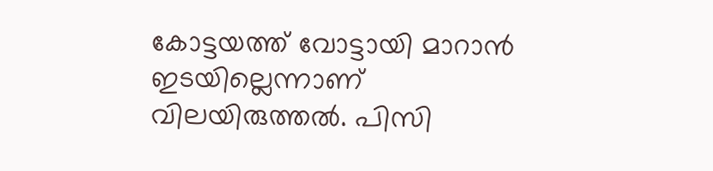കോട്ടയത്ത് വോട്ടായി മാറാന്‍ ഇടയില്ലെന്നാണ് വിലയിരുത്തല്‍. പിസി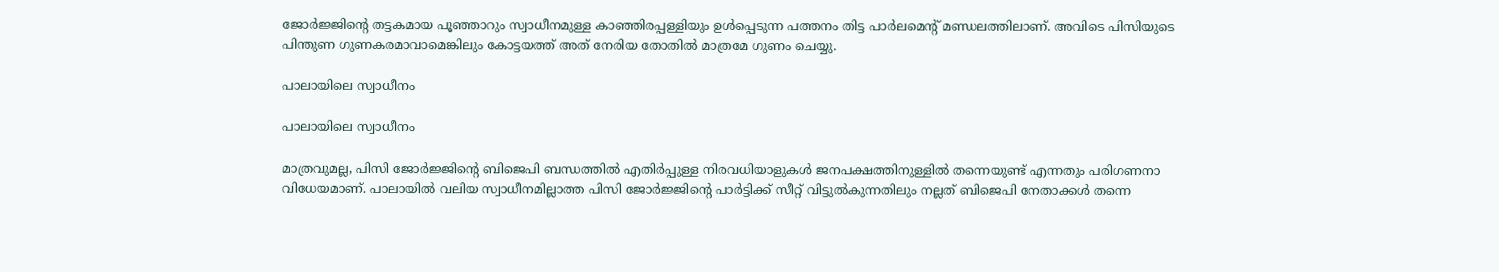ജോര്‍ജ്ജിന്‍റെ തട്ടകമായ പൂഞ്ഞാറും സ്വാധീനമുള്ള കാഞ്ഞിരപ്പള്ളിയും ഉള്‍പ്പെടുന്ന പത്തനം തിട്ട പാര്‍ലമെന്‍റ് മണ്ഡലത്തിലാണ്. അവിടെ പിസിയുടെ പിന്തുണ ഗുണകരമാവാമെങ്കിലും കോട്ടയത്ത് അത് നേരിയ തോതില്‍ മാത്രമേ ഗുണം ചെയ്യു.

പാലായിലെ സ്വാധീനം

പാലായിലെ സ്വാധീനം

മാത്രവുമല്ല, പിസി ജോര്‍ജ്ജിന്‍റെ ബിജെപി ബന്ധത്തില്‍ എതിര്‍പ്പുള്ള നിരവധിയാളുകള്‍ ജനപക്ഷത്തിനുള്ളില്‍ തന്നെയുണ്ട് എന്നതും പരിഗണനാ വിധേയമാണ്. പാലായില്‍ വലിയ സ്വാധീനമില്ലാത്ത പിസി ജോര്‍ജ്ജിന്‍റെ പാര്‍ട്ടിക്ക് സീറ്റ് വിട്ടുല്‍കുന്നതിലും നല്ലത് ബിജെപി നേതാക്കള്‍ തന്നെ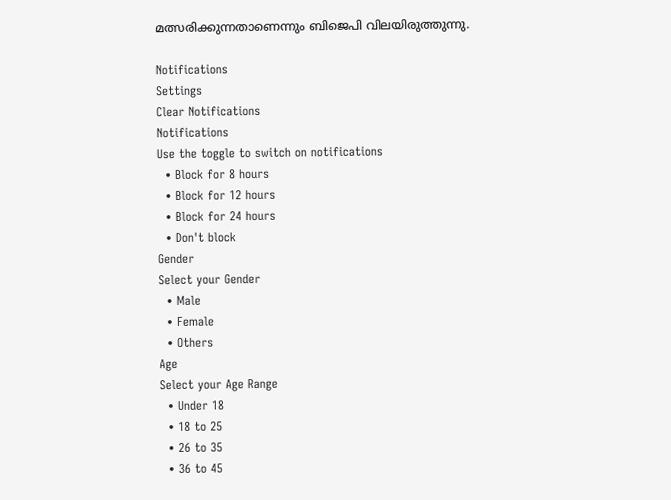മത്സരിക്കുന്നതാണെന്നും ബിജെപി വിലയിരുത്തുന്നു.

Notifications
Settings
Clear Notifications
Notifications
Use the toggle to switch on notifications
  • Block for 8 hours
  • Block for 12 hours
  • Block for 24 hours
  • Don't block
Gender
Select your Gender
  • Male
  • Female
  • Others
Age
Select your Age Range
  • Under 18
  • 18 to 25
  • 26 to 35
  • 36 to 45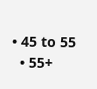• 45 to 55
  • 55+